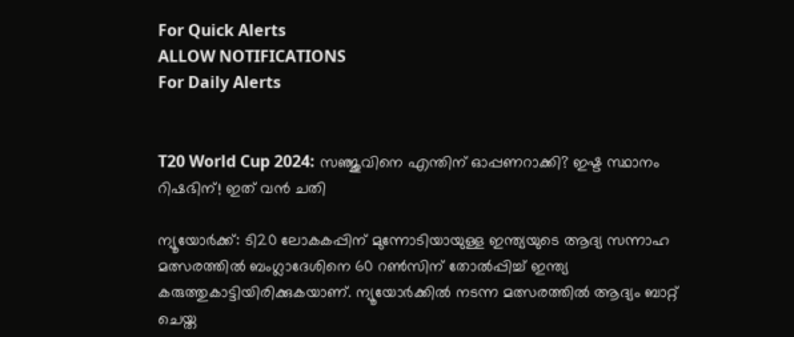For Quick Alerts
ALLOW NOTIFICATIONS
For Daily Alerts


T20 World Cup 2024: സഞ്ജുവിനെ എന്തിന് ഓപ്പണറാക്കി? ഇഷ്ട സ്ഥാനം റിഷഭിന്! ഇത് വന്‍ ചതി

ന്യൂയോര്‍ക്ക്: ടി20 ലോകകപ്പിന് മുന്നോടിയായുള്ള ഇന്ത്യയുടെ ആദ്യ സന്നാഹ മത്സരത്തില്‍ ബംഗ്ലാദേശിനെ 60 റണ്‍സിന് തോല്‍പ്പിച്ച് ഇന്ത്യ കരുത്തുകാട്ടിയിരിക്കുകയാണ്. ന്യൂയോര്‍ക്കില്‍ നടന്ന മത്സരത്തില്‍ ആദ്യം ബാറ്റ് ചെയ്ത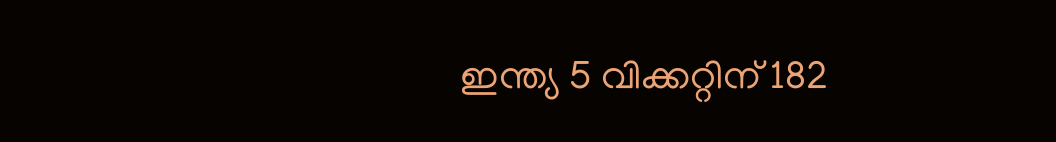ഇന്ത്യ 5 വിക്കറ്റിന് 182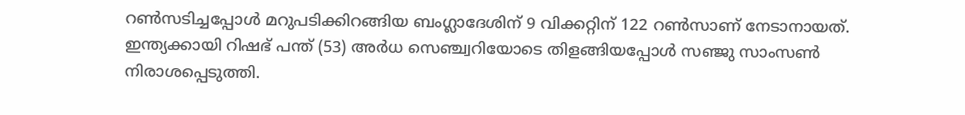റണ്‍സടിച്ചപ്പോള്‍ മറുപടിക്കിറങ്ങിയ ബംഗ്ലാദേശിന് 9 വിക്കറ്റിന് 122 റണ്‍സാണ് നേടാനായത്. ഇന്ത്യക്കായി റിഷഭ് പന്ത് (53) അര്‍ധ സെഞ്ച്വറിയോടെ തിളങ്ങിയപ്പോള്‍ സഞ്ജു സാംസണ്‍ നിരാശപ്പെടുത്തി.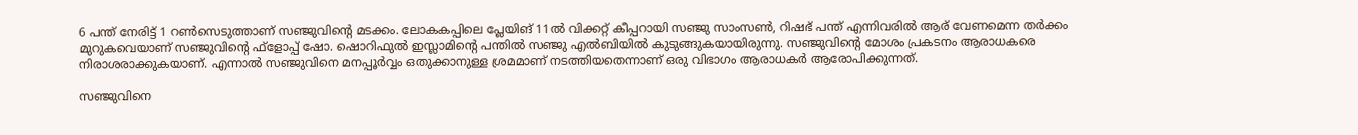6 പന്ത് നേരിട്ട് 1 റണ്‍സെടുത്താണ് സഞ്ജുവിന്റെ മടക്കം. ലോകകപ്പിലെ പ്ലേയിങ് 11ല്‍ വിക്കറ്റ് കീപ്പറായി സഞ്ജു സാംസണ്‍, റിഷഭ് പന്ത് എന്നിവരില്‍ ആര് വേണമെന്ന തര്‍ക്കം മുറുകവെയാണ് സഞ്ജുവിന്റെ ഫ്‌ളോപ്പ് ഷോ. ഷൊറിഫുല്‍ ഇസ്ലാമിന്റെ പന്തില്‍ സഞ്ജു എല്‍ബിയില്‍ കുടുങ്ങുകയായിരുന്നു. സഞ്ജുവിന്റെ മോശം പ്രകടനം ആരാധകരെ നിരാശരാക്കുകയാണ്. എന്നാല്‍ സഞ്ജുവിനെ മനപ്പൂര്‍വ്വം ഒതുക്കാനുള്ള ശ്രമമാണ് നടത്തിയതെന്നാണ് ഒരു വിഭാഗം ആരാധകര്‍ ആരോപിക്കുന്നത്.

സഞ്ജുവിനെ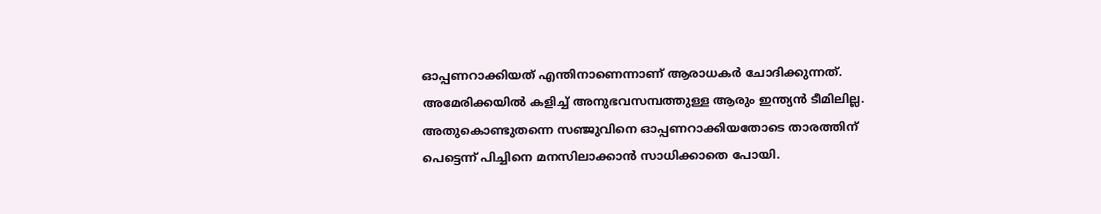ഓപ്പണറാക്കിയത് എന്തിനാണെന്നാണ് ആരാധകര്‍ ചോദിക്കുന്നത്. അമേരിക്കയില്‍ കളിച്ച് അനുഭവസമ്പത്തുള്ള ആരും ഇന്ത്യന്‍ ടീമിലില്ല. അതുകൊണ്ടുതന്നെ സഞ്ജുവിനെ ഓപ്പണറാക്കിയതോടെ താരത്തിന് പെട്ടെന്ന് പിച്ചിനെ മനസിലാക്കാന്‍ സാധിക്കാതെ പോയി.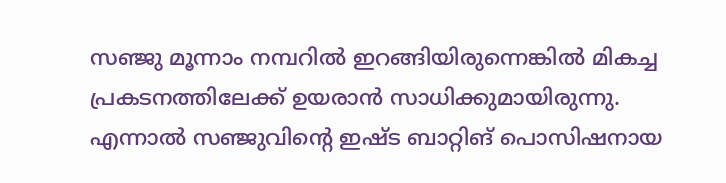സഞ്ജു മൂന്നാം നമ്പറില്‍ ഇറങ്ങിയിരുന്നെങ്കില്‍ മികച്ച പ്രകടനത്തിലേക്ക് ഉയരാന്‍ സാധിക്കുമായിരുന്നു. എന്നാല്‍ സഞ്ജുവിന്റെ ഇഷ്ട ബാറ്റിങ് പൊസിഷനായ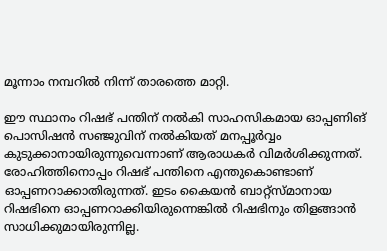മൂന്നാം നമ്പറില്‍ നിന്ന് താരത്തെ മാറ്റി.

ഈ സ്ഥാനം റിഷഭ് പന്തിന് നല്‍കി സാഹസികമായ ഓപ്പണിങ് പൊസിഷന്‍ സഞ്ജുവിന് നല്‍കിയത് മനപ്പൂര്‍വ്വം കുടുക്കാനായിരുന്നുവെന്നാണ് ആരാധകര്‍ വിമര്‍ശിക്കുന്നത്. രോഹിത്തിനൊപ്പം റിഷഭ് പന്തിനെ എന്തുകൊണ്ടാണ് ഓപ്പണറാക്കാതിരുന്നത്. ഇടം കൈയന്‍ ബാറ്റ്‌സ്മാനായ റിഷഭിനെ ഓപ്പണറാക്കിയിരുന്നെങ്കില്‍ റിഷഭിനും തിളങ്ങാന്‍ സാധിക്കുമായിരുന്നില്ല.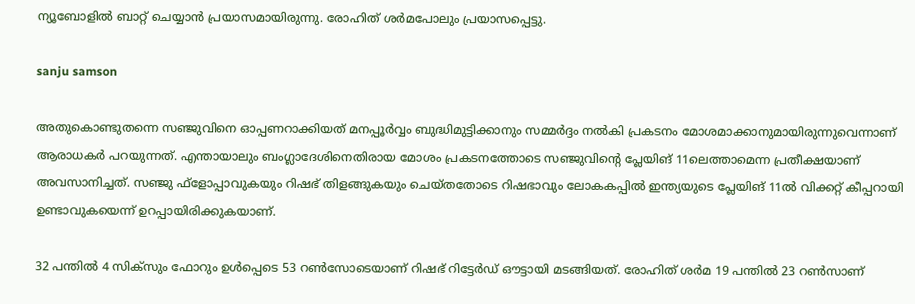ന്യൂബോളില്‍ ബാറ്റ് ചെയ്യാന്‍ പ്രയാസമായിരുന്നു. രോഹിത് ശര്‍മപോലും പ്രയാസപ്പെട്ടു.

sanju samson

അതുകൊണ്ടുതന്നെ സഞ്ജുവിനെ ഓപ്പണറാക്കിയത് മനപ്പൂര്‍വ്വം ബുദ്ധിമുട്ടിക്കാനും സമ്മര്‍ദ്ദം നല്‍കി പ്രകടനം മോശമാക്കാനുമായിരുന്നുവെന്നാണ് ആരാധകര്‍ പറയുന്നത്. എന്തായാലും ബംഗ്ലാദേശിനെതിരായ മോശം പ്രകടനത്തോടെ സഞ്ജുവിന്റെ പ്ലേയിങ് 11ലെത്താമെന്ന പ്രതീക്ഷയാണ് അവസാനിച്ചത്. സഞ്ജു ഫ്‌ളോപ്പാവുകയും റിഷഭ് തിളങ്ങുകയും ചെയ്തതോടെ റിഷഭാവും ലോകകപ്പില്‍ ഇന്ത്യയുടെ പ്ലേയിങ് 11ല്‍ വിക്കറ്റ് കീപ്പറായി ഉണ്ടാവുകയെന്ന് ഉറപ്പായിരിക്കുകയാണ്.

32 പന്തില്‍ 4 സിക്‌സും ഫോറും ഉള്‍പ്പെടെ 53 റണ്‍സോടെയാണ് റിഷഭ് റിട്ടേര്‍ഡ് ഔട്ടായി മടങ്ങിയത്. രോഹിത് ശര്‍മ 19 പന്തില്‍ 23 റണ്‍സാണ്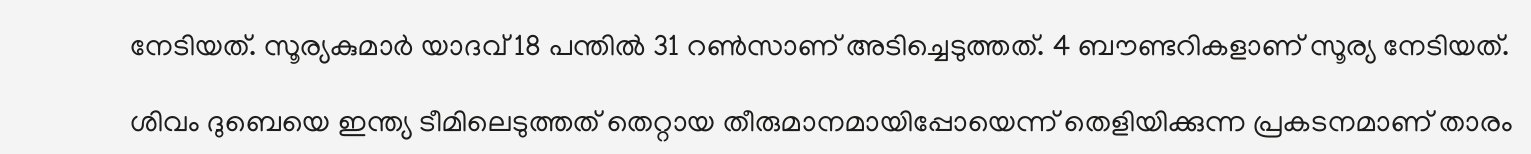നേടിയത്. സൂര്യകുമാര്‍ യാദവ് 18 പന്തില്‍ 31 റണ്‍സാണ് അടിച്ചെടുത്തത്. 4 ബൗണ്ടറികളാണ് സൂര്യ നേടിയത്.

ശിവം ദുബെയെ ഇന്ത്യ ടീമിലെടുത്തത് തെറ്റായ തീരുമാനമായിപ്പോയെന്ന് തെളിയിക്കുന്ന പ്രകടനമാണ് താരം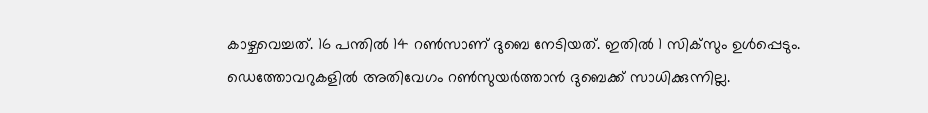കാഴ്ചവെച്ചത്. 16 പന്തില്‍ 14 റണ്‍സാണ് ദുബെ നേടിയത്. ഇതില്‍ 1 സിക്‌സും ഉള്‍പ്പെടും. ഡെത്തോവറുകളില്‍ അതിവേഗം റണ്‍സുയര്‍ത്താന്‍ ദുബെക്ക് സാധിക്കുന്നില്ല.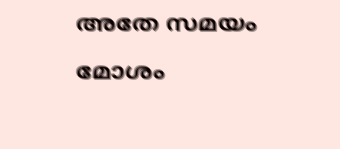അതേ സമയം മോശം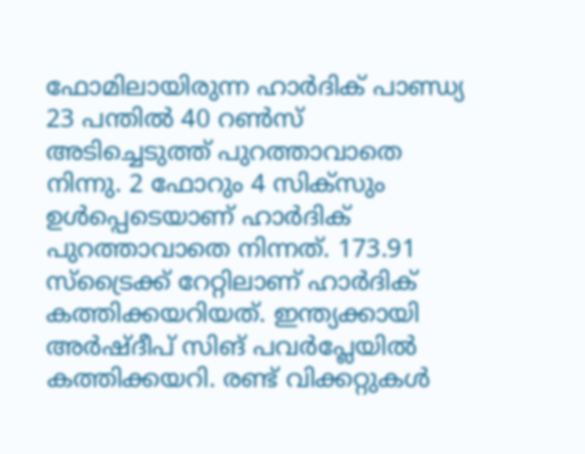ഫോമിലായിരുന്ന ഹാര്‍ദിക് പാണ്ഡ്യ 23 പന്തില്‍ 40 റണ്‍സ് അടിച്ചെടുത്ത് പുറത്താവാതെ നിന്നു. 2 ഫോറും 4 സിക്‌സും ഉള്‍പ്പെടെയാണ് ഹാര്‍ദിക് പുറത്താവാതെ നിന്നത്. 173.91 സ്‌ട്രൈക്ക് റേറ്റിലാണ് ഹാര്‍ദിക് കത്തിക്കയറിയത്. ഇന്ത്യക്കായി അര്‍ഷ്ദീപ് സിങ് പവര്‍പ്ലേയില്‍ കത്തിക്കയറി. രണ്ട് വിക്കറ്റുകള്‍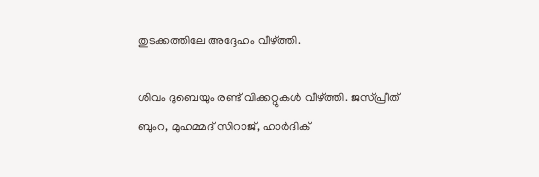തുടക്കത്തിലേ അദ്ദേഹം വീഴ്ത്തി.

ശിവം ദുബെയും രണ്ട് വിക്കറ്റുകള്‍ വീഴ്ത്തി. ജസ്പ്രീത് ബുംറ, മുഹമ്മദ് സിറാജ്, ഹാര്‍ദിക്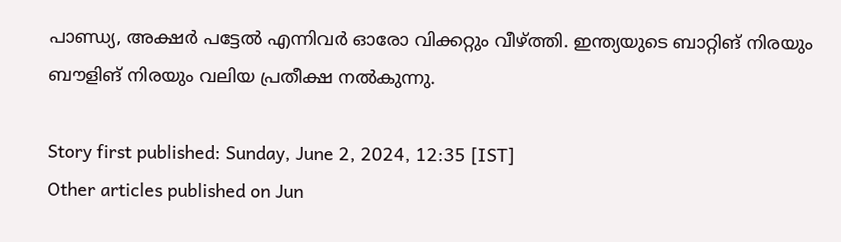പാണ്ഡ്യ, അക്ഷര്‍ പട്ടേല്‍ എന്നിവര്‍ ഓരോ വിക്കറ്റും വീഴ്ത്തി. ഇന്ത്യയുടെ ബാറ്റിങ് നിരയും ബൗളിങ് നിരയും വലിയ പ്രതീക്ഷ നല്‍കുന്നു.

Story first published: Sunday, June 2, 2024, 12:35 [IST]
Other articles published on Jun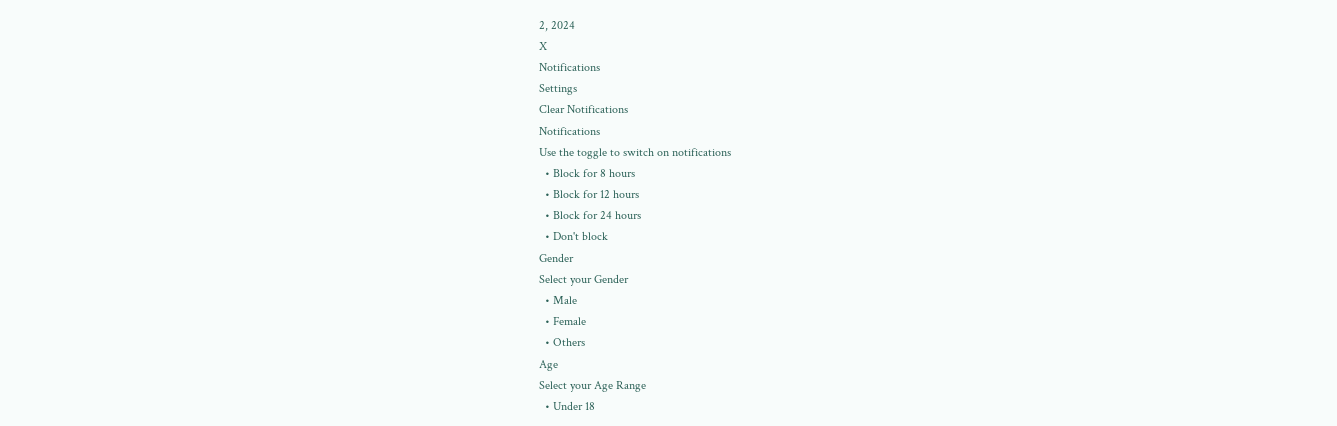2, 2024
X
Notifications
Settings
Clear Notifications
Notifications
Use the toggle to switch on notifications
  • Block for 8 hours
  • Block for 12 hours
  • Block for 24 hours
  • Don't block
Gender
Select your Gender
  • Male
  • Female
  • Others
Age
Select your Age Range
  • Under 18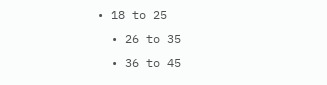• 18 to 25
  • 26 to 35
  • 36 to 45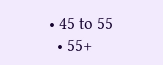• 45 to 55
  • 55+